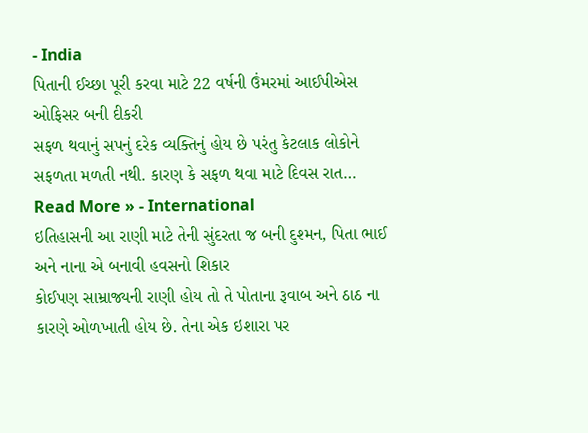- India
પિતાની ઈચ્છા પૂરી કરવા માટે 22 વર્ષની ઉંમરમાં આઈપીએસ ઓફિસર બની દીકરી
સફળ થવાનું સપનું દરેક વ્યક્તિનું હોય છે પરંતુ કેટલાક લોકોને સફળતા મળતી નથી. કારણ કે સફળ થવા માટે દિવસ રાત…
Read More » - International
ઇતિહાસની આ રાણી માટે તેની સુંદરતા જ બની દુશ્મન, પિતા ભાઈ અને નાના એ બનાવી હવસનો શિકાર
કોઈપણ સામ્રાજ્યની રાણી હોય તો તે પોતાના રૂવાબ અને ઠાઠ ના કારણે ઓળખાતી હોય છે. તેના એક ઇશારા પર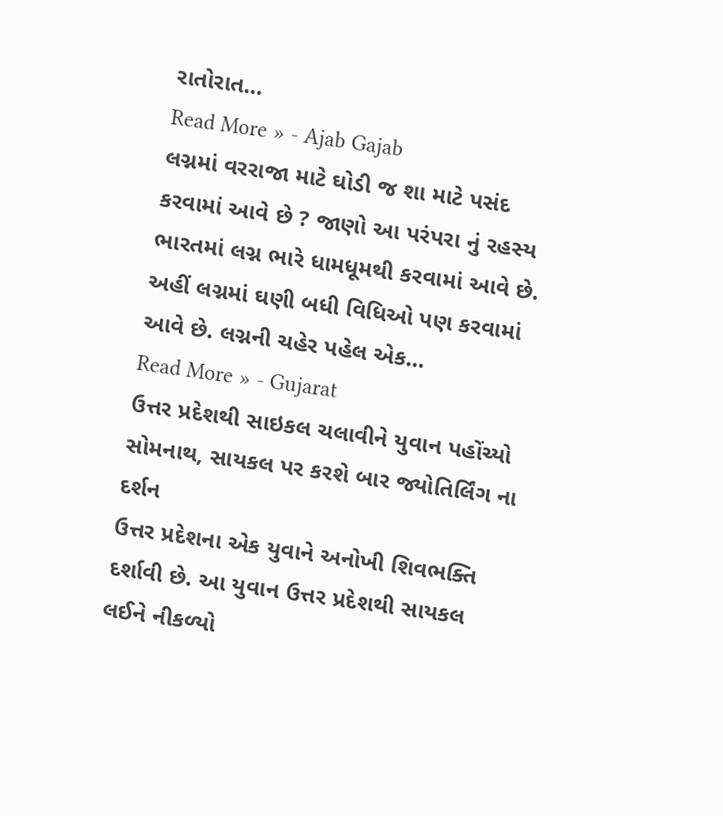રાતોરાત…
Read More » - Ajab Gajab
લગ્નમાં વરરાજા માટે ઘોડી જ શા માટે પસંદ કરવામાં આવે છે ? જાણો આ પરંપરા નું રહસ્ય
ભારતમાં લગ્ન ભારે ધામધૂમથી કરવામાં આવે છે. અહીં લગ્નમાં ઘણી બધી વિધિઓ પણ કરવામાં આવે છે. લગ્નની ચહેર પહેલ એક…
Read More » - Gujarat
ઉત્તર પ્રદેશથી સાઇકલ ચલાવીને યુવાન પહોંચ્યો સોમનાથ, સાયકલ પર કરશે બાર જ્યોતિર્લિંગ ના દર્શન
ઉત્તર પ્રદેશના એક યુવાને અનોખી શિવભક્તિ દર્શાવી છે. આ યુવાન ઉત્તર પ્રદેશથી સાયકલ લઈને નીકળ્યો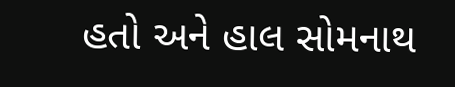હતો અને હાલ સોમનાથ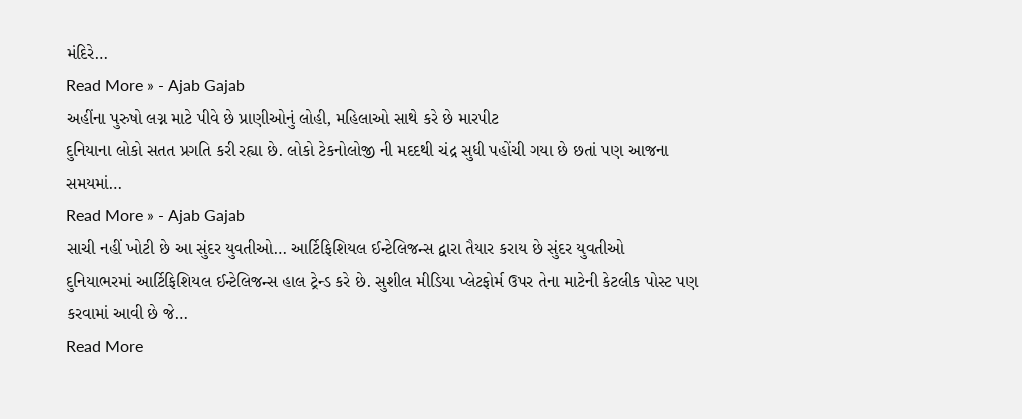મંદિરે…
Read More » - Ajab Gajab
અહીંના પુરુષો લગ્ન માટે પીવે છે પ્રાણીઓનું લોહી, મહિલાઓ સાથે કરે છે મારપીટ
દુનિયાના લોકો સતત પ્રગતિ કરી રહ્યા છે. લોકો ટેકનોલોજી ની મદદથી ચંદ્ર સુધી પહોંચી ગયા છે છતાં પણ આજના સમયમાં…
Read More » - Ajab Gajab
સાચી નહીં ખોટી છે આ સુંદર યુવતીઓ… આર્ટિફિશિયલ ઈન્ટેલિજન્સ દ્વારા તૈયાર કરાય છે સુંદર યુવતીઓ
દુનિયાભરમાં આર્ટિફિશિયલ ઈન્ટેલિજન્સ હાલ ટ્રેન્ડ કરે છે. સુશીલ મીડિયા પ્લેટફોર્મ ઉપર તેના માટેની કેટલીક પોસ્ટ પણ કરવામાં આવી છે જે…
Read More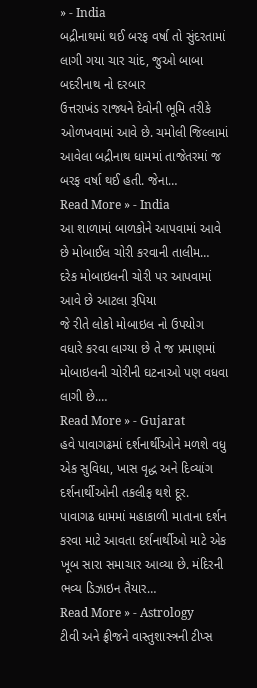» - India
બદ્રીનાથમાં થઈ બરફ વર્ષા તો સુંદરતામાં લાગી ગયા ચાર ચાંદ, જુઓ બાબા બદરીનાથ નો દરબાર
ઉત્તરાખંડ રાજ્યને દેવોની ભૂમિ તરીકે ઓળખવામાં આવે છે. ચમોલી જિલ્લામાં આવેલા બદ્રીનાથ ધામમાં તાજેતરમાં જ બરફ વર્ષા થઈ હતી. જેના…
Read More » - India
આ શાળામાં બાળકોને આપવામાં આવે છે મોબાઈલ ચોરી કરવાની તાલીમ… દરેક મોબાઇલની ચોરી પર આપવામાં આવે છે આટલા રૂપિયા
જે રીતે લોકો મોબાઇલ નો ઉપયોગ વધારે કરવા લાગ્યા છે તે જ પ્રમાણમાં મોબાઇલની ચોરીની ઘટનાઓ પણ વધવા લાગી છે.…
Read More » - Gujarat
હવે પાવાગઢમાં દર્શનાર્થીઓને મળશે વધુ એક સુવિધા, ખાસ વૃદ્ધ અને દિવ્યાંગ દર્શનાર્થીઓની તકલીફ થશે દૂર.
પાવાગઢ ધામમાં મહાકાળી માતાના દર્શન કરવા માટે આવતા દર્શનાર્થીઓ માટે એક ખૂબ સારા સમાચાર આવ્યા છે. મંદિરની ભવ્ય ડિઝાઇન તૈયાર…
Read More » - Astrology
ટીવી અને ફ્રીજને વાસ્તુશાસ્ત્રની ટીપ્સ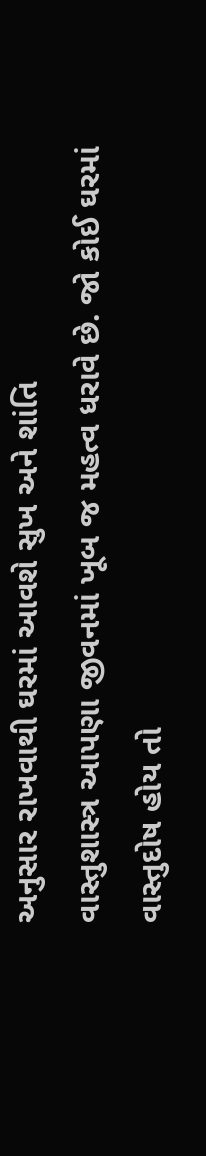અનુસાર રાખવાથી ઘરમાં આવશે સુખ અને શાંતિ
વાસ્તુશાસ્ત્ર આપણા જીવનમાં ખૂબ જ મહત્વ ધરાવે છે. જો કોઈ ઘરમાં વાસ્તુદોષ હોય તો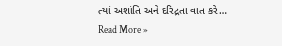ત્યાં અશાંતિ અને દરિદ્રતા વાત કરે…
Read More »